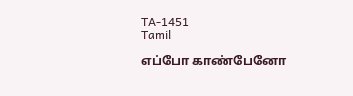TA-1451
Tamil

எப்போ காண்பேனோ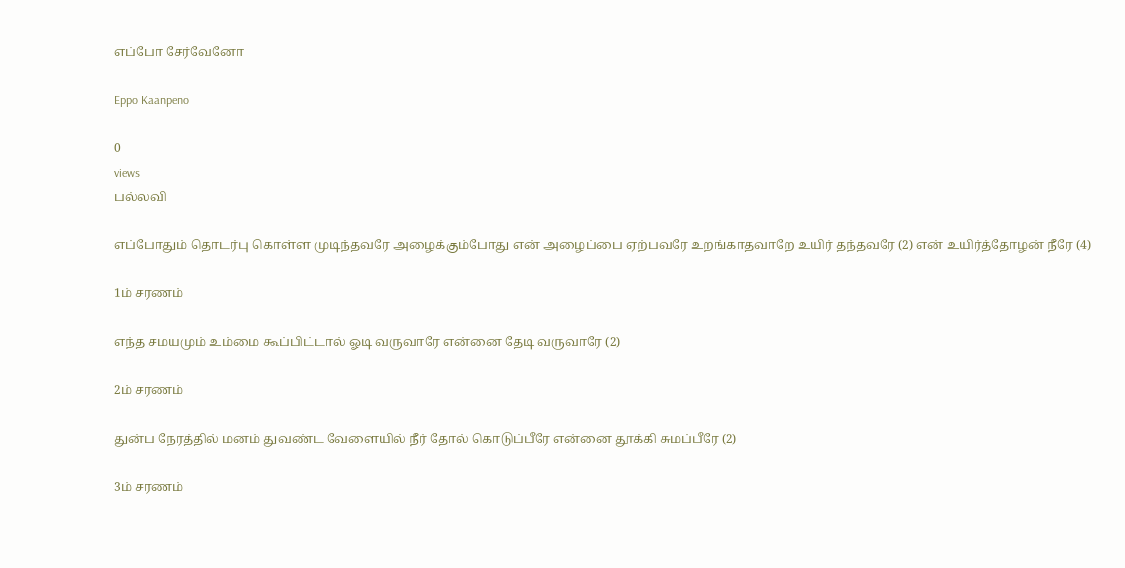எப்போ சேர்வேனோ

Eppo Kaanpeno

0
views
பல்லவி

எப்போதும் தொடர்பு கொள்ள முடிந்தவரே அழைக்கும்போது என் அழைப்பை ஏற்பவரே உறங்காதவாறே உயிர் தந்தவரே (2) என் உயிர்த்தோழன் நீரே (4)

1ம் சரணம்

எந்த சமயமும் உம்மை கூப்பிட்டால் ஓடி வருவாரே என்னை தேடி வருவாரே (2)

2ம் சரணம்

துன்ப நேரத்தில் மனம் துவண்ட வேளையில் நீர் தோல் கொடுப்பீரே என்னை தூக்கி சுமப்பீரே (2)

3ம் சரணம்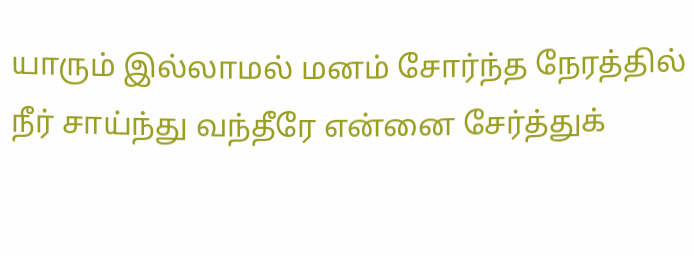யாரும் இல்லாமல் மனம் சோர்ந்த நேரத்தில் நீர் சாய்ந்து வந்தீரே என்னை சேர்த்துக்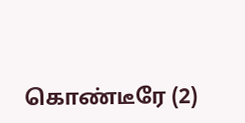கொண்டீரே (2)